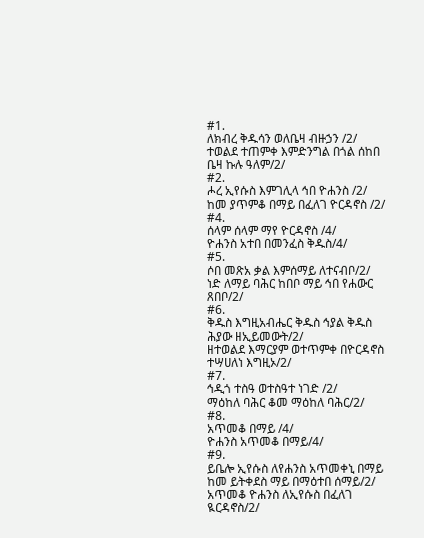#1.
ለክብረ ቅዱሳን ወለቤዛ ብዙኃን /2/
ተወልደ ተጠምቀ እምድንግል በጎል ሰከበ ቤዛ ኩሉ ዓለም/2/
#2.
ሖረ ኢየሱስ እምገሊላ ኅበ ዮሐንስ /2/
ከመ ያጥምቆ በማይ በፈለገ ዮርዳኖስ /2/
#4.
ሰላም ሰላም ማየ ዮርዳኖስ /4/
ዮሐንስ አተበ በመንፈስ ቅዱስ/4/
#5.
ሶበ መጽአ ቃል እምሰማይ ለተናብቦ/2/
ነድ ለማይ ባሕር ከበቦ ማይ ኅበ የሐውር ጸበቦ/2/
#6.
ቅዱስ እግዚአብሔር ቅዱስ ኅያል ቅዱስ ሕያው ዘኢይመውት/2/
ዘተወልደ እማርያም ወተጥምቀ በዮርዳኖስ ተሣሀለነ እግዚኦ/2/
#7.
ኅዲጎ ተስዓ ወተስዓተ ነገድ /2/
ማዕከለ ባሕር ቆመ ማዕከለ ባሕር/2/
#8.
አጥመቆ በማይ /4/
ዮሐንስ አጥመቆ በማይ/4/
#9.
ይቤሎ ኢየሱስ ለየሐንስ አጥመቀኒ በማይ ከመ ይትቀደስ ማይ በማዕተበ ሰማይ/2/ አጥመቆ ዮሐንስ ለኢየሱስ በፈለገ ዪርዳኖስ/2/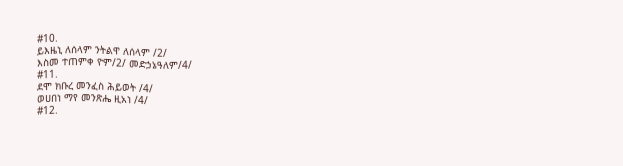#10.
ይእዜኒ ለሰላም ንትልዋ ለሰላም /2/
እስመ ተጠምቀ ዮም/2/ መድኃኔዓለም/4/
#11.
ደሞ ክቡረ መንፈስ ሕይወት /4/
ወሀበነ ማየ መንጽሔ ዚአነ /4/
#12.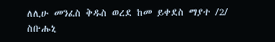ለሊሁ መንፈስ ቅዱስ ወረደ ከመ ይቀደስ ማያተ /2/
ስቡሑኒ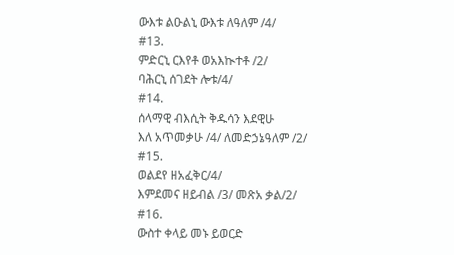ውእቱ ልዑልኒ ውእቱ ለዓለም /4/
#13.
ምድርኒ ርእየቶ ወአእኲተቶ /2/
ባሕርኒ ሰገደት ሎቱ/4/
#14.
ሰላማዊ ብእሲት ቅዱሳን እደዊሁ
እለ አጥመቃሁ /4/ ለመድኃኔዓለም /2/
#15.
ወልደየ ዘአፈቅር/4/
እምደመና ዘይብል /3/ መጽአ ቃል/2/
#16.
ውስተ ቀላይ መኑ ይወርድ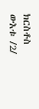ክርስቶስ ውእቱ /2/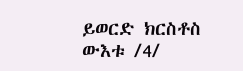ይወርድ ክርስቶስ ውእቱ /4/